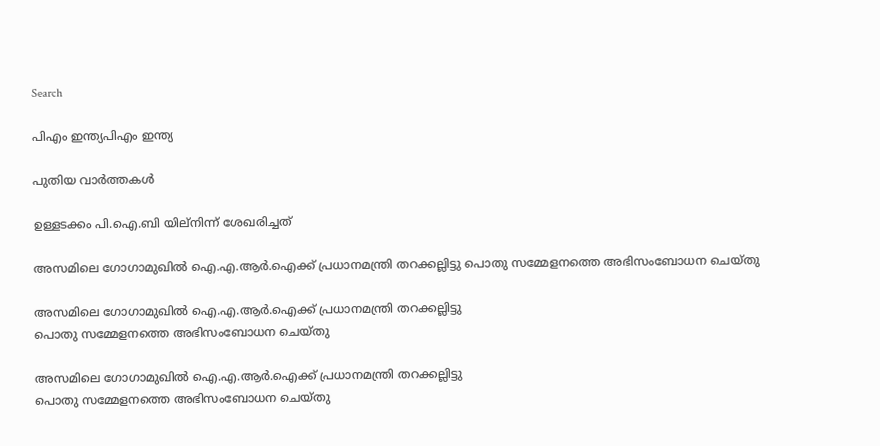Search

പിഎം ഇന്ത്യപിഎം ഇന്ത്യ

പുതിയ വാർത്തകൾ

ഉള്ളടക്കം പി.ഐ.ബി യില്നിന്ന് ശേഖരിച്ചത്

അസമിലെ ഗോഗാമുഖില്‍ ഐ.എ.ആര്‍.ഐക്ക് പ്രധാനമന്ത്രി തറക്കല്ലിട്ടു പൊതു സമ്മേളനത്തെ അഭിസംബോധന ചെയ്തു

അസമിലെ ഗോഗാമുഖില്‍ ഐ.എ.ആര്‍.ഐക്ക് പ്രധാനമന്ത്രി തറക്കല്ലിട്ടു
പൊതു സമ്മേളനത്തെ അഭിസംബോധന ചെയ്തു

അസമിലെ ഗോഗാമുഖില്‍ ഐ.എ.ആര്‍.ഐക്ക് പ്രധാനമന്ത്രി തറക്കല്ലിട്ടു
പൊതു സമ്മേളനത്തെ അഭിസംബോധന ചെയ്തു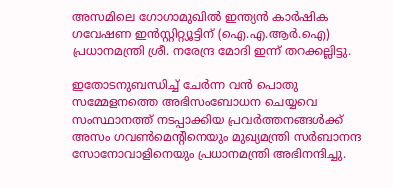അസമിലെ ഗോഗാമുഖില്‍ ഇന്ത്യന്‍ കാര്‍ഷിക ഗവേഷണ ഇന്‍സ്റ്റിറ്റ്യൂട്ടിന് (ഐ.എ.ആര്‍.ഐ) പ്രധാനമന്ത്രി ശ്രീ. നരേന്ദ്ര മോദി ഇന്ന് തറക്കല്ലിട്ടു.

ഇതോടനുബന്ധിച്ച് ചേര്‍ന്ന വന്‍ പൊതു സമ്മേളനത്തെ അഭിസംബോധന ചെയ്യവെ സംസ്ഥാനത്ത് നടപ്പാക്കിയ പ്രവര്‍ത്തനങ്ങള്‍ക്ക് അസം ഗവണ്‍മെന്റിനെയും മുഖ്യമന്ത്രി സര്‍ബാനന്ദ സോനോവാളിനെയും പ്രധാനമന്ത്രി അഭിനന്ദിച്ചു.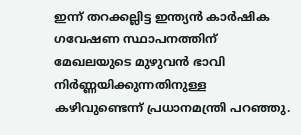ഇന്ന് തറക്കല്ലിട്ട ഇന്ത്യന്‍ കാര്‍ഷിക ഗവേഷണ സ്ഥാപനത്തിന് മേഖലയുടെ മുഴുവന്‍ ഭാവി നിര്‍ണ്ണയിക്കുന്നതിനുള്ള കഴിവുണ്ടെന്ന് പ്രധാനമന്ത്രി പറഞ്ഞു.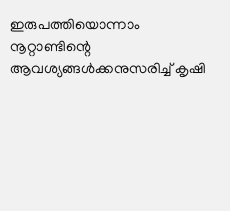ഇരുപത്തിയൊന്നാം നൂറ്റാണ്ടിന്റെ ആവശ്യങ്ങള്‍ക്കനുസരിച്ച് കൃഷി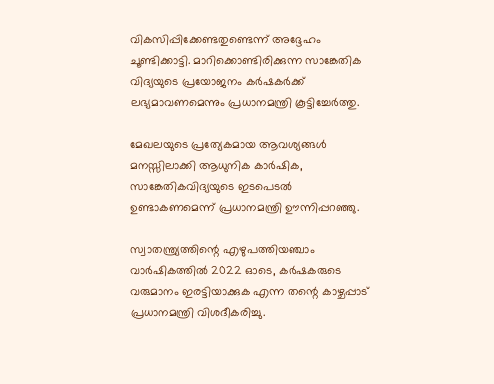വികസിപ്പിക്കേണ്ടതുണ്ടെന്ന് അദ്ദേഹം ചൂണ്ടിക്കാട്ടി. മാറിക്കൊണ്ടിരിക്കുന്ന സാങ്കേതിക വിദ്യയുടെ പ്രയോജനം കര്‍ഷകര്‍ക്ക് ലഭ്യമാവണമെന്നും പ്രധാനമന്ത്രി കൂട്ടിച്ചേര്‍ത്തു.

മേഖലയുടെ പ്രത്യേകമായ ആവശ്യങ്ങള്‍ മനസ്സിലാക്കി ആധുനിക കാര്‍ഷിക, സാങ്കേതികവിദ്യയുടെ ഇടപെടല്‍ ഉണ്ടാകണമെന്ന് പ്രധാനമന്ത്രി ഊന്നിപ്പറഞ്ഞു.

സ്വാതന്ത്ര്യത്തിന്റെ എഴുപത്തിയഞ്ചാം വാര്‍ഷികത്തില്‍ 2022 ഓടെ, കര്‍ഷകരുടെ വരുമാനം ഇരട്ടിയാക്കുക എന്ന തന്റെ കാഴ്ചപ്പാട് പ്രധാനമന്ത്രി വിശദീകരിച്ചു.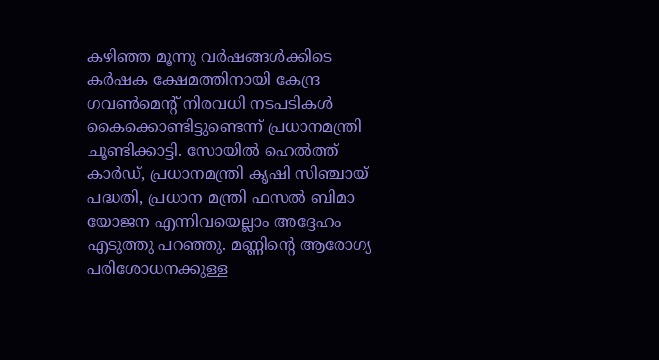കഴിഞ്ഞ മൂന്നു വര്‍ഷങ്ങള്‍ക്കിടെ കര്‍ഷക ക്ഷേമത്തിനായി കേന്ദ്ര ഗവണ്‍മെന്റ് നിരവധി നടപടികള്‍ കൈക്കൊണ്ടിട്ടുണ്ടെന്ന് പ്രധാനമന്ത്രി ചൂണ്ടിക്കാട്ടി. സോയില്‍ ഹെല്‍ത്ത് കാര്‍ഡ്, പ്രധാനമന്ത്രി കൃഷി സിഞ്ചായ് പദ്ധതി, പ്രധാന മന്ത്രി ഫസല്‍ ബിമാ യോജന എന്നിവയെല്ലാം അദ്ദേഹം എടുത്തു പറഞ്ഞു. മണ്ണിന്റെ ആരോഗ്യ പരിശോധനക്കുള്ള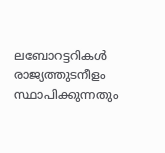ലബോറട്ടറികള്‍ രാജ്യത്തുടനീളം സ്ഥാപിക്കുന്നതും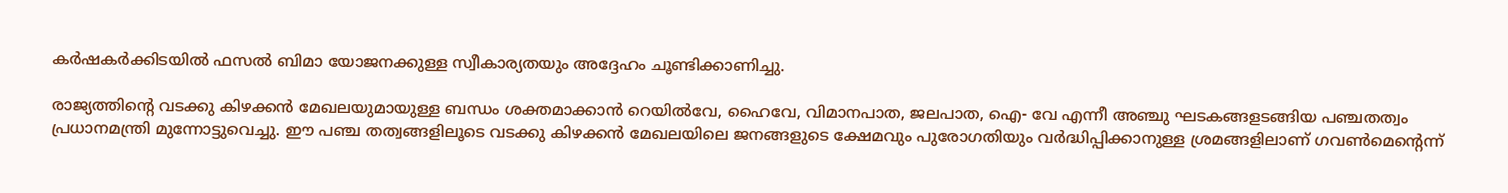കര്‍ഷകര്‍ക്കിടയില്‍ ഫസല്‍ ബിമാ യോജനക്കുള്ള സ്വീകാര്യതയും അദ്ദേഹം ചൂണ്ടിക്കാണിച്ചു.

രാജ്യത്തിന്റെ വടക്കു കിഴക്കന്‍ മേഖലയുമായുള്ള ബന്ധം ശക്തമാക്കാന്‍ റെയില്‍വേ, ഹൈവേ, വിമാനപാത, ജലപാത, ഐ- വേ എന്നീ അഞ്ചു ഘടകങ്ങളടങ്ങിയ പഞ്ചതത്വം പ്രധാനമന്ത്രി മുന്നോട്ടുവെച്ചു. ഈ പഞ്ച തത്വങ്ങളിലൂടെ വടക്കു കിഴക്കന്‍ മേഖലയിലെ ജനങ്ങളുടെ ക്ഷേമവും പുരോഗതിയും വര്‍ദ്ധിപ്പിക്കാനുള്ള ശ്രമങ്ങളിലാണ് ഗവണ്‍മെന്റെന്ന്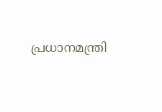പ്രധാനമന്ത്രി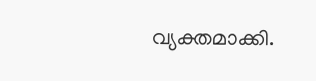വ്യക്തമാക്കി.